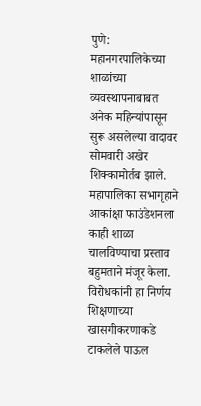पुणे: महानगरपालिकेच्या शाळांच्या व्यवस्थापनाबाबत अनेक महिन्यांपासून सुरू असलेल्या वादावर सोमवारी अखेर शिक्कामोर्तब झाले. महापालिका सभागृहाने आकांक्षा फाउंडेशनला काही शाळा चालविण्याचा प्रस्ताव बहुमताने मंजूर केला. विरोधकांनी हा निर्णय शिक्षणाच्या खासगीकरणाकडे टाकलेले पाऊल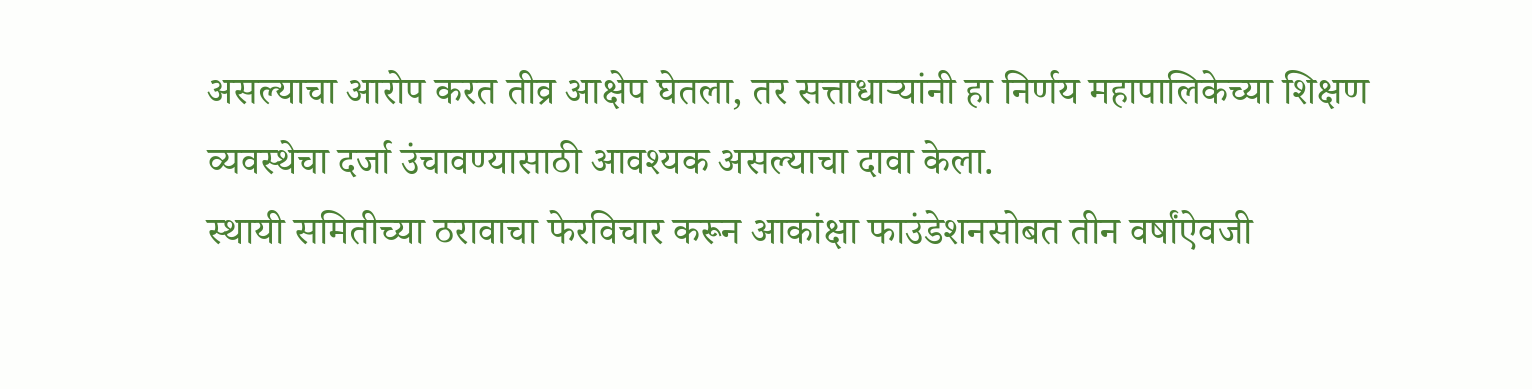असल्याचा आरोप करत तीव्र आक्षेप घेतला, तर सत्ताधाऱ्यांनी हा निर्णय महापालिकेच्या शिक्षण व्यवस्थेचा दर्जा उंचावण्यासाठी आवश्यक असल्याचा दावा केला.
स्थायी समितीच्या ठरावाचा फेरविचार करून आकांक्षा फाउंडेशनसोबत तीन वर्षांऐवजी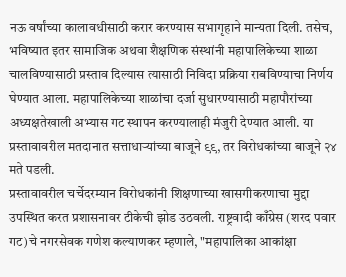नऊ वर्षांच्या कालावधीसाठी करार करण्यास सभागृहाने मान्यता दिली. तसेच, भविष्यात इतर सामाजिक अथवा शैक्षणिक संस्थांनी महापालिकेच्या शाळा चालविण्यासाठी प्रस्ताव दिल्यास त्यासाठी निविदा प्रक्रिया राबविण्याचा निर्णय घेण्यात आला. महापालिकेच्या शाळांचा दर्जा सुधारण्यासाठी महापौरांच्या अध्यक्षतेखाली अभ्यास गट स्थापन करण्यालाही मंजुरी देण्यात आली. या प्रस्तावावरील मतदानात सत्ताधाऱ्यांच्या बाजूने ९९, तर विरोधकांच्या बाजूने २४ मते पडली.
प्रस्तावावरील चर्चेदरम्यान विरोधकांनी शिक्षणाच्या खासगीकरणाचा मुद्दा उपस्थित करत प्रशासनावर टीकेची झोड उठवली. राष्ट्रवादी काँग्रेस (शरद पवार गट)चे नगरसेवक गणेश कल्याणकर म्हणाले, "महापालिका आकांक्षा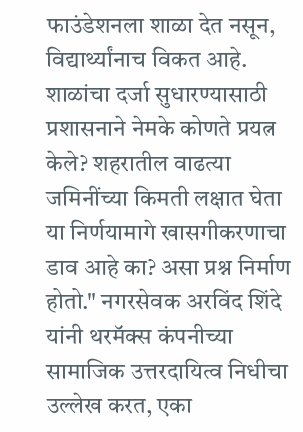फाउंडेशनला शाळा देत नसून, विद्यार्थ्यांनाच विकत आहे. शाळांचा दर्जा सुधारण्यासाठी प्रशासनाने नेमके कोणते प्रयत्न केले? शहरातील वाढत्या जमिनींच्या किमती लक्षात घेता या निर्णयामागे खासगीकरणाचा डाव आहे का? असा प्रश्न निर्माण होतो." नगरसेवक अरविंद शिंदे यांनी थरमॅक्स कंपनीच्या सामाजिक उत्तरदायित्व निधीचा उल्लेख करत, एका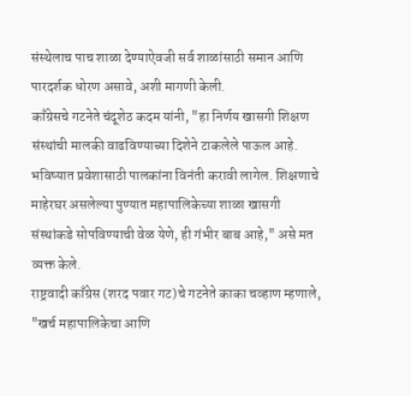संस्थेलाच पाच शाळा देण्याऐवजी सर्व शाळांसाठी समान आणि पारदर्शक धोरण असावे, अशी मागणी केली.
काँग्रेसचे गटनेते चंदूशेठ कदम यांनी, "हा निर्णय खासगी शिक्षण संस्थांची मालकी वाढविण्याच्या दिशेने टाकलेले पाऊल आहे. भविष्यात प्रवेशासाठी पालकांना विनंती करावी लागेल. शिक्षणाचे माहेरघर असलेल्या पुण्यात महापालिकेच्या शाळा खासगी संस्थांकडे सोपविण्याची वेळ येणे, ही गंभीर बाब आहे," असे मत व्यक्त केले.
राष्ट्रवादी काँग्रेस (शरद पवार गट)चे गटनेते काका चव्हाण म्हणाले, "खर्च महापालिकेचा आणि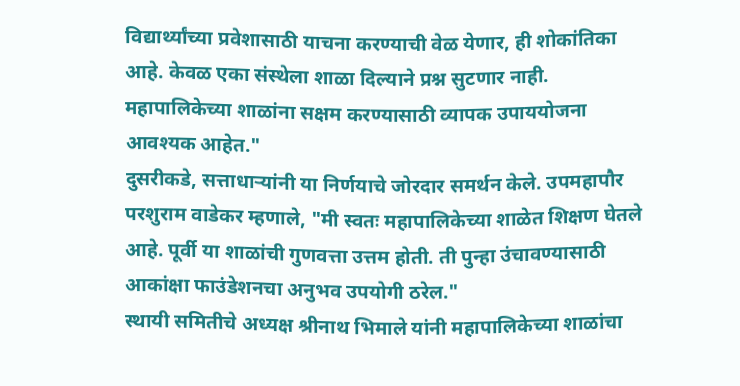विद्यार्थ्यांच्या प्रवेशासाठी याचना करण्याची वेळ येणार, ही शोकांतिका आहे. केवळ एका संस्थेला शाळा दिल्याने प्रश्न सुटणार नाही. महापालिकेच्या शाळांना सक्षम करण्यासाठी व्यापक उपाययोजना आवश्यक आहेत."
दुसरीकडे, सत्ताधाऱ्यांनी या निर्णयाचे जोरदार समर्थन केले. उपमहापौर परशुराम वाडेकर म्हणाले, "मी स्वतः महापालिकेच्या शाळेत शिक्षण घेतले आहे. पूर्वी या शाळांची गुणवत्ता उत्तम होती. ती पुन्हा उंचावण्यासाठी आकांक्षा फाउंडेशनचा अनुभव उपयोगी ठरेल."
स्थायी समितीचे अध्यक्ष श्रीनाथ भिमाले यांनी महापालिकेच्या शाळांचा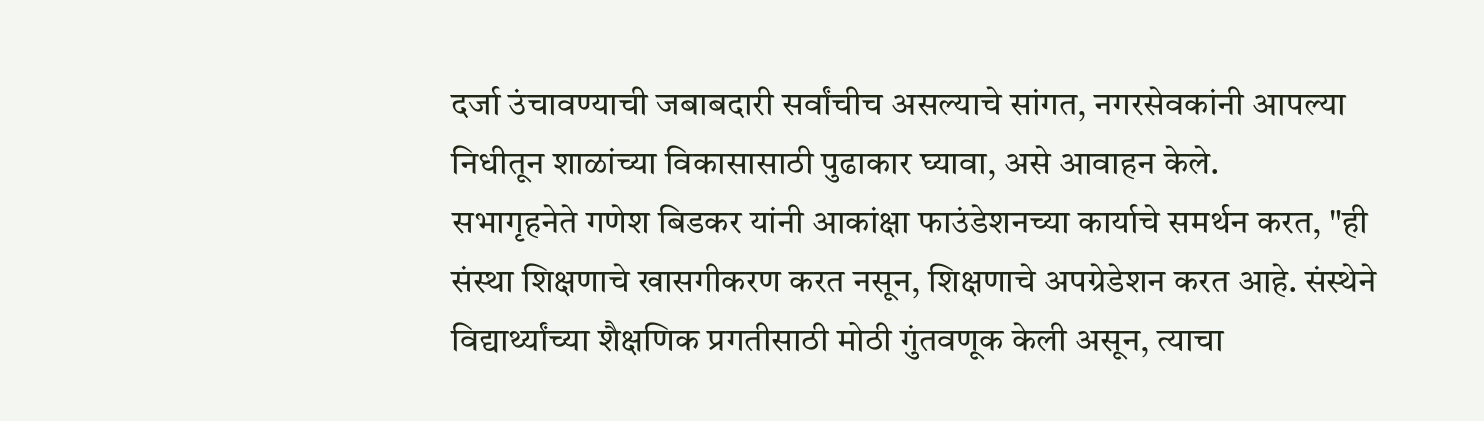दर्जा उंचावण्याची जबाबदारी सर्वांचीच असल्याचे सांगत, नगरसेवकांनी आपल्या निधीतून शाळांच्या विकासासाठी पुढाकार घ्यावा, असे आवाहन केले.
सभागृहनेते गणेश बिडकर यांनी आकांक्षा फाउंडेशनच्या कार्याचे समर्थन करत, "ही संस्था शिक्षणाचे खासगीकरण करत नसून, शिक्षणाचे अपग्रेडेशन करत आहे. संस्थेने विद्यार्थ्यांच्या शैक्षणिक प्रगतीसाठी मोठी गुंतवणूक केली असून, त्याचा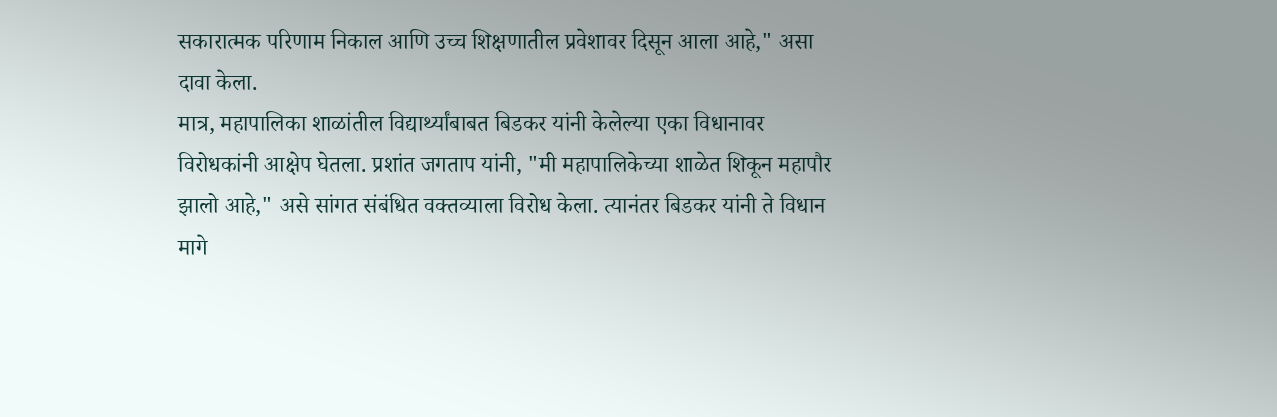सकारात्मक परिणाम निकाल आणि उच्च शिक्षणातील प्रवेशावर दिसून आला आहे," असा दावा केला.
मात्र, महापालिका शाळांतील विद्यार्थ्यांबाबत बिडकर यांनी केलेल्या एका विधानावर विरोधकांनी आक्षेप घेतला. प्रशांत जगताप यांनी, "मी महापालिकेच्या शाळेत शिकून महापौर झालो आहे," असे सांगत संबंधित वक्तव्याला विरोध केला. त्यानंतर बिडकर यांनी ते विधान मागे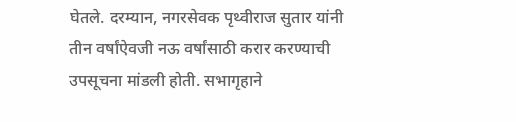घेतले. दरम्यान, नगरसेवक पृथ्वीराज सुतार यांनी तीन वर्षांऐवजी नऊ वर्षांसाठी करार करण्याची उपसूचना मांडली होती. सभागृहाने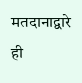मतदानाद्वारे ही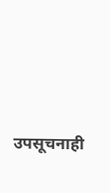उपसूचनाही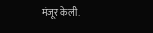मंजूर केली.